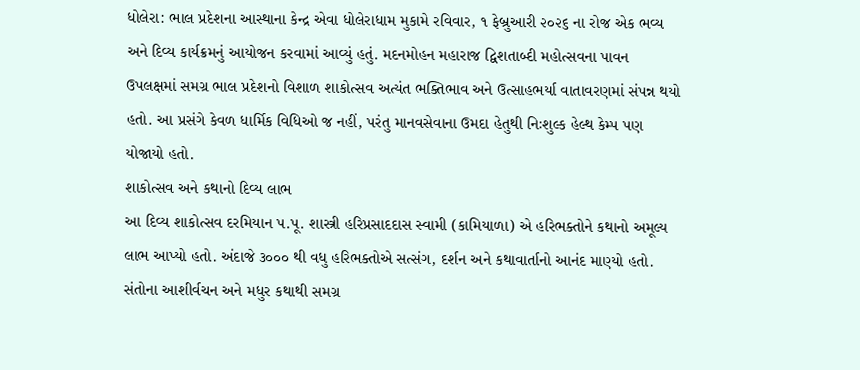ધોલેરા: ભાલ પ્રદેશના આસ્થાના કેન્દ્ર એવા ધોલેરાધામ મુકામે રવિવાર, ૧ ફેબ્રુઆરી ૨૦૨૬ ના રોજ એક ભવ્ય અને દિવ્ય કાર્યક્રમનું આયોજન કરવામાં આવ્યું હતું. મદનમોહન મહારાજ દ્વિશતાબ્દી મહોત્સવના પાવન ઉપલક્ષમાં સમગ્ર ભાલ પ્રદેશનો વિશાળ શાકોત્સવ અત્યંત ભક્તિભાવ અને ઉત્સાહભર્યા વાતાવરણમાં સંપન્ન થયો હતો. આ પ્રસંગે કેવળ ધાર્મિક વિધિઓ જ નહીં, પરંતુ માનવસેવાના ઉમદા હેતુથી નિઃશુલ્ક હેલ્થ કેમ્પ પણ યોજાયો હતો.
શાકોત્સવ અને કથાનો દિવ્ય લાભ
આ દિવ્ય શાકોત્સવ દરમિયાન પ.પૂ. શાસ્ત્રી હરિપ્રસાદદાસ સ્વામી (કામિયાળા) એ હરિભક્તોને કથાનો અમૂલ્ય લાભ આપ્યો હતો. અંદાજે ૩૦૦૦ થી વધુ હરિભક્તોએ સત્સંગ, દર્શન અને કથાવાર્તાનો આનંદ માણ્યો હતો. સંતોના આશીર્વચન અને મધુર કથાથી સમગ્ર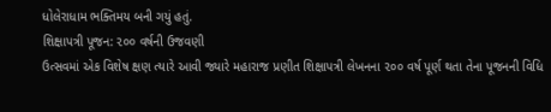ધોલેરાધામ ભક્તિમય બની ગયું હતું.
શિક્ષાપત્રી પૂજન: ૨૦૦ વર્ષની ઉજવણી
ઉત્સવમાં એક વિશેષ ક્ષણ ત્યારે આવી જ્યારે મહારાજ પ્રણીત શિક્ષાપત્રી લેખનના ૨૦૦ વર્ષ પૂર્ણ થતા તેના પૂજનની વિધિ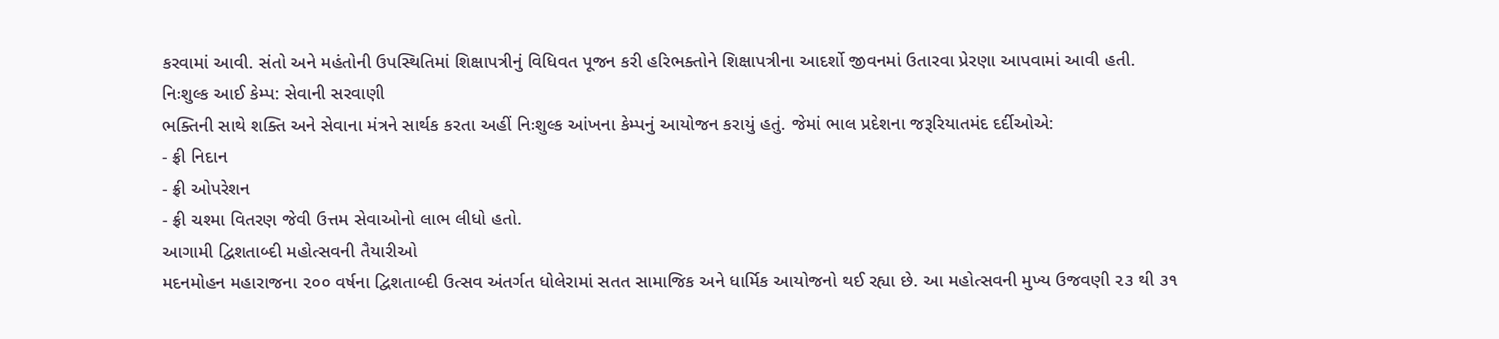કરવામાં આવી. સંતો અને મહંતોની ઉપસ્થિતિમાં શિક્ષાપત્રીનું વિધિવત પૂજન કરી હરિભક્તોને શિક્ષાપત્રીના આદર્શો જીવનમાં ઉતારવા પ્રેરણા આપવામાં આવી હતી.
નિઃશુલ્ક આઈ કેમ્પ: સેવાની સરવાણી
ભક્તિની સાથે શક્તિ અને સેવાના મંત્રને સાર્થક કરતા અહીં નિઃશુલ્ક આંખના કેમ્પનું આયોજન કરાયું હતું. જેમાં ભાલ પ્રદેશના જરૂરિયાતમંદ દર્દીઓએ:
- ફ્રી નિદાન
- ફ્રી ઓપરેશન
- ફ્રી ચશ્મા વિતરણ જેવી ઉત્તમ સેવાઓનો લાભ લીધો હતો.
આગામી દ્વિશતાબ્દી મહોત્સવની તૈયારીઓ
મદનમોહન મહારાજના ૨૦૦ વર્ષના દ્વિશતાબ્દી ઉત્સવ અંતર્ગત ધોલેરામાં સતત સામાજિક અને ધાર્મિક આયોજનો થઈ રહ્યા છે. આ મહોત્સવની મુખ્ય ઉજવણી ૨૩ થી ૩૧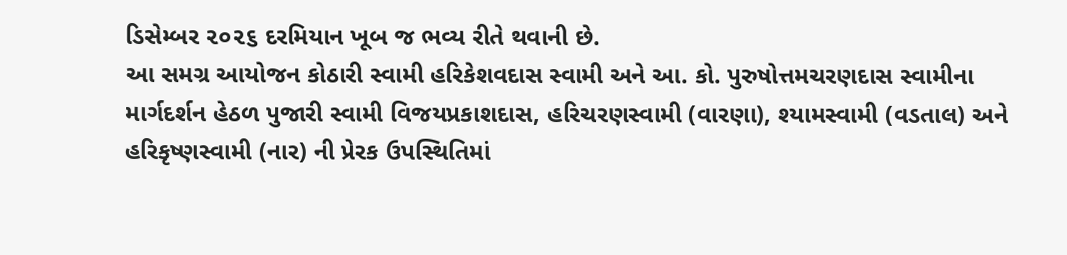ડિસેમ્બર ૨૦૨૬ દરમિયાન ખૂબ જ ભવ્ય રીતે થવાની છે.
આ સમગ્ર આયોજન કોઠારી સ્વામી હરિકેશવદાસ સ્વામી અને આ. કો. પુરુષોત્તમચરણદાસ સ્વામીના માર્ગદર્શન હેઠળ પુજારી સ્વામી વિજયપ્રકાશદાસ, હરિચરણસ્વામી (વારણા), શ્યામસ્વામી (વડતાલ) અને હરિકૃષ્ણસ્વામી (નાર) ની પ્રેરક ઉપસ્થિતિમાં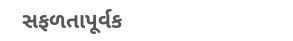સફળતાપૂર્વક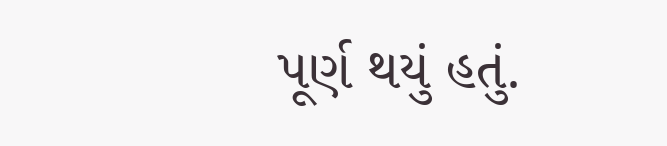પૂર્ણ થયું હતું.